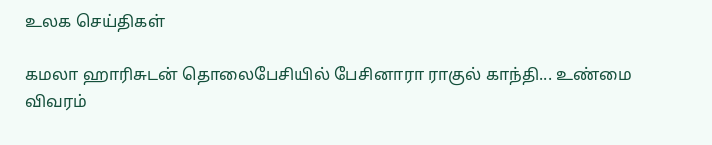உலக செய்திகள்

கமலா ஹாரிசுடன் தொலைபேசியில் பேசினாரா ராகுல் காந்தி... உண்மை விவரம்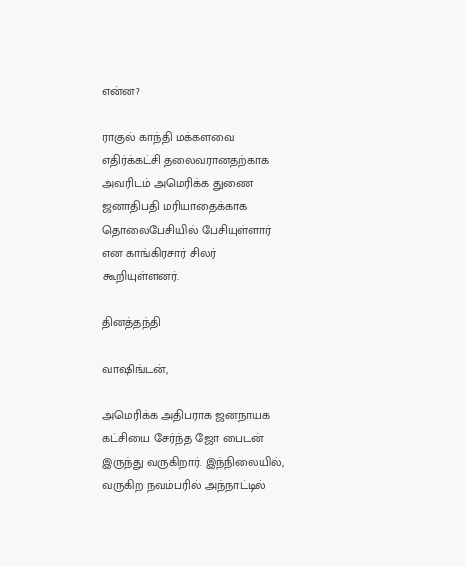என்ன?

ராகுல் காந்தி மக்களவை எதிர்க்கட்சி தலைவரானதற்காக அவரிடம் அமெரிக்க துணை ஜனாதிபதி மரியாதைக்காக தொலைபேசியில் பேசியுள்ளார் என காங்கிரசார் சிலர் கூறியுள்ளனர்.

தினத்தந்தி

வாஷிங்டன்,

அமெரிக்க அதிபராக ஜனநாயக கட்சியை சேர்ந்த ஜோ பைடன் இருந்து வருகிறார். இந்நிலையில், வருகிற நவம்பரில் அந்நாட்டில்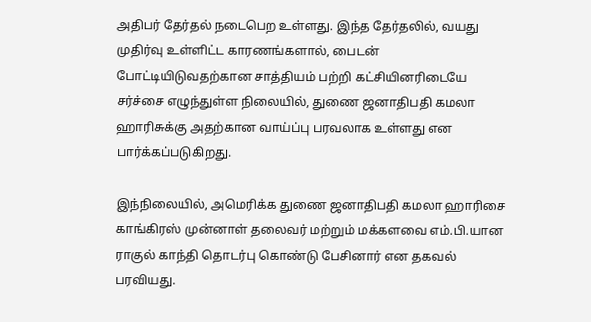அதிபர் தேர்தல் நடைபெற உள்ளது. இந்த தேர்தலில், வயது முதிர்வு உள்ளிட்ட காரணங்களால், பைடன் போட்டியிடுவதற்கான சாத்தியம் பற்றி கட்சியினரிடையே சர்ச்சை எழுந்துள்ள நிலையில், துணை ஜனாதிபதி கமலா ஹாரிசுக்கு அதற்கான வாய்ப்பு பரவலாக உள்ளது என பார்க்கப்படுகிறது.

இந்நிலையில், அமெரிக்க துணை ஜனாதிபதி கமலா ஹாரிசை காங்கிரஸ் முன்னாள் தலைவர் மற்றும் மக்களவை எம்.பி.யான ராகுல் காந்தி தொடர்பு கொண்டு பேசினார் என தகவல் பரவியது.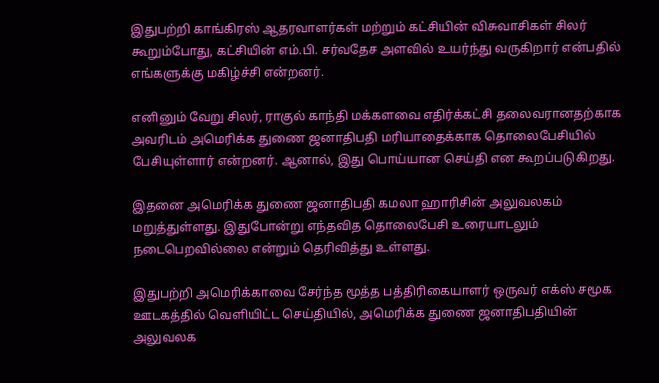இதுபற்றி காங்கிரஸ் ஆதரவாளர்கள் மற்றும் கட்சியின் விசுவாசிகள் சிலர் கூறும்போது, கட்சியின் எம்.பி. சர்வதேச அளவில் உயர்ந்து வருகிறார் என்பதில் எங்களுக்கு மகிழ்ச்சி என்றனர்.

எனினும் வேறு சிலர், ராகுல் காந்தி மக்களவை எதிர்க்கட்சி தலைவரானதற்காக அவரிடம் அமெரிக்க துணை ஜனாதிபதி மரியாதைக்காக தொலைபேசியில் பேசியுள்ளார் என்றனர். ஆனால், இது பொய்யான செய்தி என கூறப்படுகிறது.

இதனை அமெரிக்க துணை ஜனாதிபதி கமலா ஹாரிசின் அலுவலகம் மறுத்துள்ளது. இதுபோன்று எந்தவித தொலைபேசி உரையாடலும் நடைபெறவில்லை என்றும் தெரிவித்து உள்ளது.

இதுபற்றி அமெரிக்காவை சேர்ந்த மூத்த பத்திரிகையாளர் ஒருவர் எக்ஸ் சமூக ஊடகத்தில் வெளியிட்ட செய்தியில், அமெரிக்க துணை ஜனாதிபதியின் அலுவலக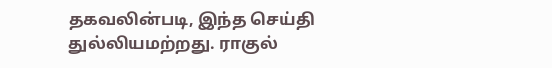தகவலின்படி, இந்த செய்தி துல்லியமற்றது. ராகுல்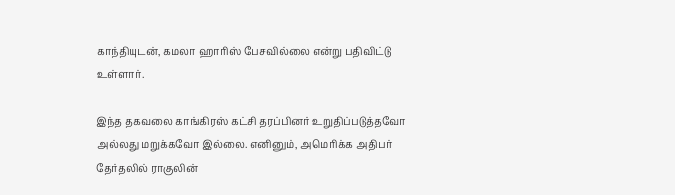காந்தியுடன், கமலா ஹாரிஸ் பேசவில்லை என்று பதிவிட்டு உள்ளார்.

இந்த தகவலை காங்கிரஸ் கட்சி தரப்பினர் உறுதிப்படுத்தவோ அல்லது மறுக்கவோ இல்லை. எனினும், அமெரிக்க அதிபர் தேர்தலில் ராகுலின்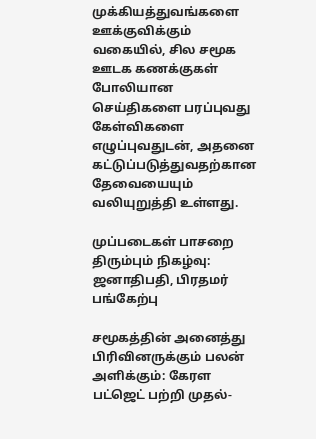முக்கியத்துவங்களை ஊக்குவிக்கும் வகையில், சில சமூக ஊடக கணக்குகள் போலியான செய்திகளை பரப்புவது கேள்விகளை எழுப்புவதுடன், அதனை கட்டுப்படுத்துவதற்கான தேவையையும் வலியுறுத்தி உள்ளது.

முப்படைகள் பாசறை திரும்பும் நிகழ்வு: ஜனாதிபதி, பிரதமர் பங்கேற்பு

சமூகத்தின் அனைத்து பிரிவினருக்கும் பலன் அளிக்கும்: கேரள பட்ஜெட் பற்றி முதல்-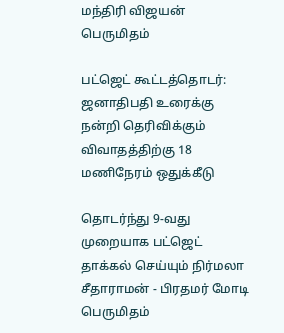மந்திரி விஜயன் பெருமிதம்

பட்ஜெட் கூட்டத்தொடர்: ஜனாதிபதி உரைக்கு நன்றி தெரிவிக்கும் விவாதத்திற்கு 18 மணிநேரம் ஒதுக்கீடு

தொடர்ந்து 9-வது முறையாக பட்ஜெட் தாக்கல் செய்யும் நிர்மலா சீதாராமன் - பிரதமர் மோடி பெருமிதம்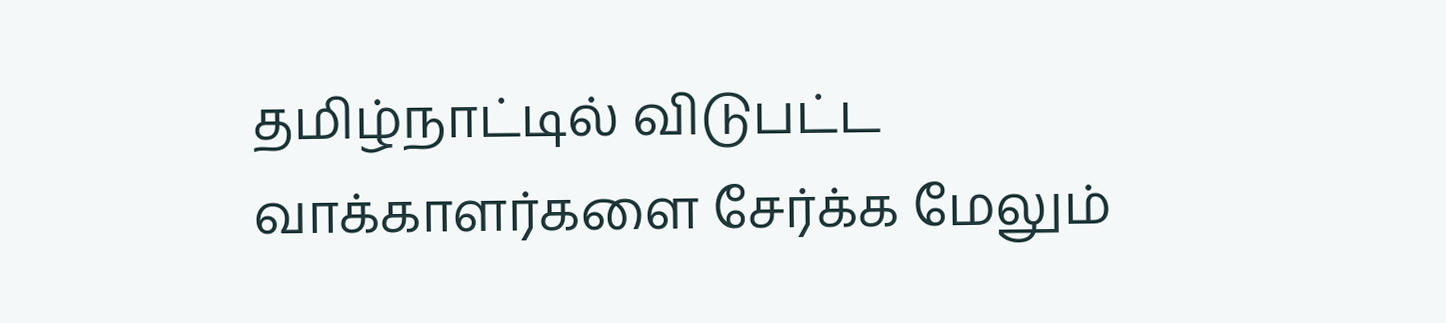தமிழ்நாட்டில் விடுபட்ட வாக்காளர்களை சேர்க்க மேலும்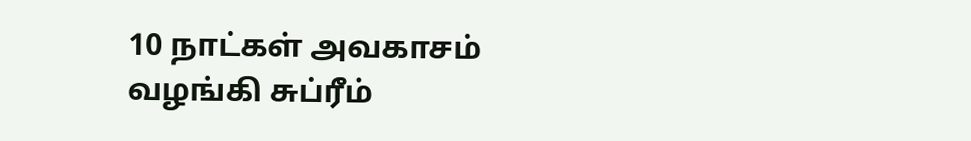10 நாட்கள் அவகாசம் வழங்கி சுப்ரீம்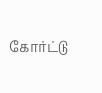கோர்ட்டு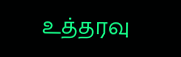உத்தரவு